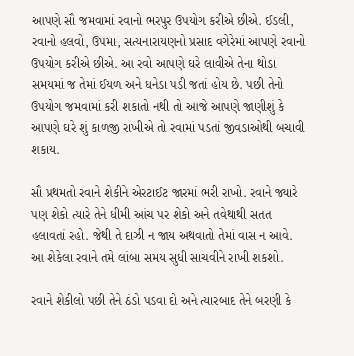આપણે સૌ જમવામાં રવાનો ભરપુર ઉપયોગ કરીએ છીએ. ઈડલી, રવાનો હલવો, ઉપમા, સત્યનારાયણનો પ્રસાદ વગેરેમાં આપણે રવાનો ઉપયોગ કરીએ છીએ. આ રવો આપણે ઘરે લાવીએ તેના થોડા સમયમાં જ તેમાં ઈયળ અને ધનેડા પડી જતાં હોય છે. પછી તેનો ઉપયોગ જમવામાં કરી શકાતો નથી તો આજે આપણે જાણીશું કે આપણે ઘરે શું કાળજી રાખીએ તો રવામાં પડતાં જીવડાઓથી બચાવી શકાય.

સૌ પ્રથમતો રવાને શેકીને એરટાઈટ જારમાં ભરી રાખો. રવાને જ્યારે પણ શેકો ત્યારે તેને ધીમી આંચ પર શેકો અને તવેથાથી સતત હલાવતાં રહો. જેથી તે દાઝી ન જાય અથવાતો તેમાં વાસ ન આવે. આ શેકેલા રવાને તમે લાંબા સમય સુધી સાચવીને રાખી શકશો.

રવાને શેકીલો પછી તેને ઠંડો પડવા દો અને ત્યારબાદ તેને બરણી કે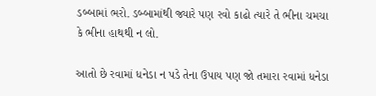ડબ્બામાં ભરો. ડબ્બામાંથી જ્યારે પણ રવો કાઢો ત્યારે તે ભીના ચમચા કે ભીના હાથથી ન લો.

આતો છે રવામાં ધનેડા ન પડે તેના ઉપાય પણ જો તમારા રવામાં ધનેડા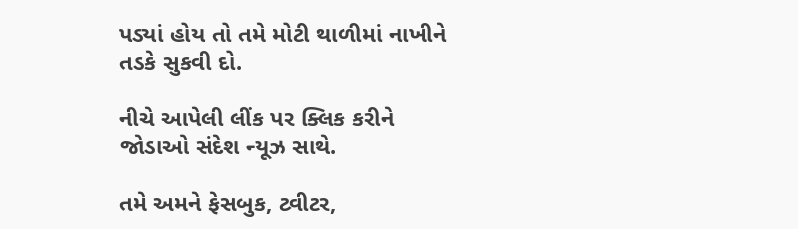પડ્યાં હોય તો તમે મોટી થાળીમાં નાખીને તડકે સુકવી દો.

નીચે આપેલી લીંક પર ક્લિક કરીને જોડાઓ સંદેશ ન્યૂઝ સાથે.

તમે અમને ફેસબુક, ટ્વીટર,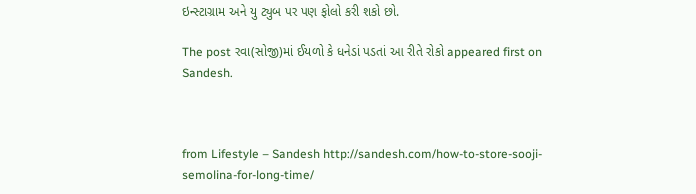ઇન્સ્ટાગ્રામ અને યુ ટ્યુબ પર પણ ફોલો કરી શકો છો.

The post રવા(સોજી)માં ઈયળો કે ધનેડાં પડતાં આ રીતે રોકો appeared first on Sandesh.



from Lifestyle – Sandesh http://sandesh.com/how-to-store-sooji-semolina-for-long-time/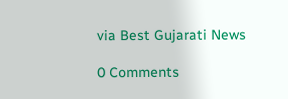via Best Gujarati News

0 Comments